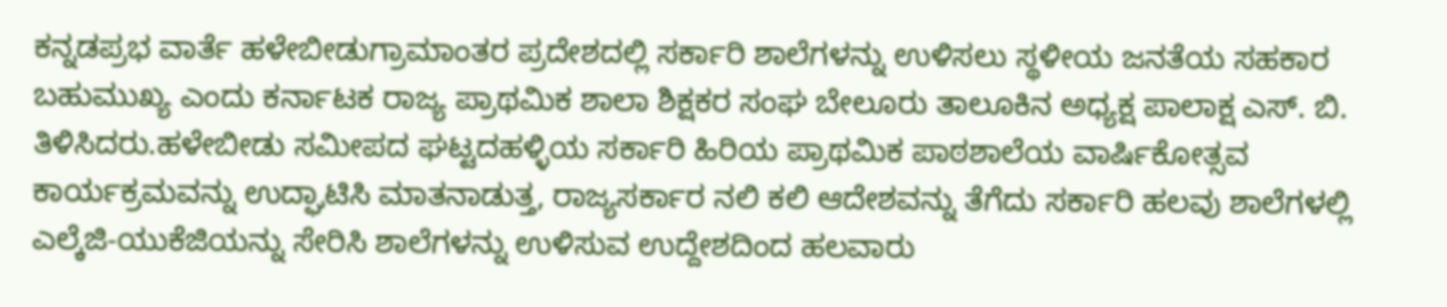ಕನ್ನಡಪ್ರಭ ವಾರ್ತೆ ಹಳೇಬೀಡುಗ್ರಾಮಾಂತರ ಪ್ರದೇಶದಲ್ಲಿ ಸರ್ಕಾರಿ ಶಾಲೆಗಳನ್ನು ಉಳಿಸಲು ಸ್ಥಳೀಯ ಜನತೆಯ ಸಹಕಾರ ಬಹುಮುಖ್ಯ ಎಂದು ಕರ್ನಾಟಕ ರಾಜ್ಯ ಪ್ರಾಥಮಿಕ ಶಾಲಾ ಶಿಕ್ಷಕರ ಸಂಘ ಬೇಲೂರು ತಾಲೂಕಿನ ಅಧ್ಯಕ್ಷ ಪಾಲಾಕ್ಷ ಎಸ್. ಬಿ. ತಿಳಿಸಿದರು.ಹಳೇಬೀಡು ಸಮೀಪದ ಘಟ್ಟದಹಳ್ಳಿಯ ಸರ್ಕಾರಿ ಹಿರಿಯ ಪ್ರಾಥಮಿಕ ಪಾಠಶಾಲೆಯ ವಾರ್ಷಿಕೋತ್ಸವ ಕಾರ್ಯಕ್ರಮವನ್ನು ಉದ್ಘಾಟಿಸಿ ಮಾತನಾಡುತ್ತ, ರಾಜ್ಯಸರ್ಕಾರ ನಲಿ ಕಲಿ ಆದೇಶವನ್ನು ತೆಗೆದು ಸರ್ಕಾರಿ ಹಲವು ಶಾಲೆಗಳಲ್ಲಿ ಎಲ್ಕೆಜಿ-ಯುಕೆಜಿಯನ್ನು ಸೇರಿಸಿ ಶಾಲೆಗಳನ್ನು ಉಳಿಸುವ ಉದ್ದೇಶದಿಂದ ಹಲವಾರು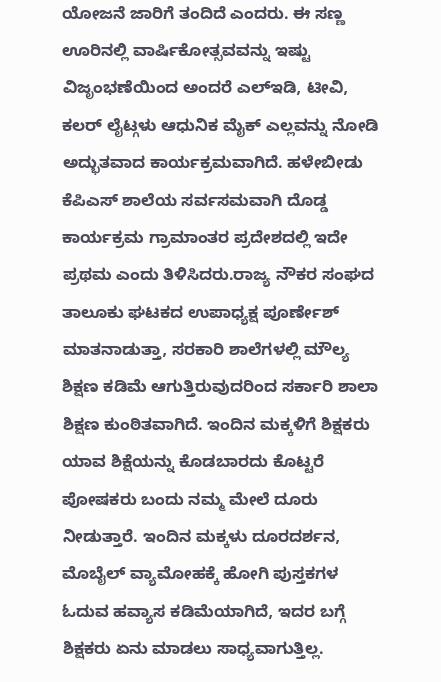ಯೋಜನೆ ಜಾರಿಗೆ ತಂದಿದೆ ಎಂದರು. ಈ ಸಣ್ಣ ಊರಿನಲ್ಲಿ ವಾರ್ಷಿಕೋತ್ಸವವನ್ನು ಇಷ್ಟು ವಿಜೃಂಭಣೆಯಿಂದ ಅಂದರೆ ಎಲ್ಇಡಿ, ಟೀವಿ, ಕಲರ್ ಲೈಟ್ಗಳು ಆಧುನಿಕ ಮೈಕ್ ಎಲ್ಲವನ್ನು ನೋಡಿ ಅದ್ಭುತವಾದ ಕಾರ್ಯಕ್ರಮವಾಗಿದೆ. ಹಳೇಬೀಡು ಕೆಪಿಎಸ್ ಶಾಲೆಯ ಸರ್ವಸಮವಾಗಿ ದೊಡ್ಡ ಕಾರ್ಯಕ್ರಮ ಗ್ರಾಮಾಂತರ ಪ್ರದೇಶದಲ್ಲಿ ಇದೇ ಪ್ರಥಮ ಎಂದು ತಿಳಿಸಿದರು.ರಾಜ್ಯ ನೌಕರ ಸಂಘದ ತಾಲೂಕು ಘಟಕದ ಉಪಾಧ್ಯಕ್ಷ ಪೂರ್ಣೇಶ್ ಮಾತನಾಡುತ್ತಾ, ಸರಕಾರಿ ಶಾಲೆಗಳಲ್ಲಿ ಮೌಲ್ಯ ಶಿಕ್ಷಣ ಕಡಿಮೆ ಆಗುತ್ತಿರುವುದರಿಂದ ಸರ್ಕಾರಿ ಶಾಲಾ ಶಿಕ್ಷಣ ಕುಂಠಿತವಾಗಿದೆ. ಇಂದಿನ ಮಕ್ಕಳಿಗೆ ಶಿಕ್ಷಕರು ಯಾವ ಶಿಕ್ಷೆಯನ್ನು ಕೊಡಬಾರದು ಕೊಟ್ಟರೆ ಪೋಷಕರು ಬಂದು ನಮ್ಮ ಮೇಲೆ ದೂರು ನೀಡುತ್ತಾರೆ. ಇಂದಿನ ಮಕ್ಕಳು ದೂರದರ್ಶನ, ಮೊಬೈಲ್ ವ್ಯಾಮೋಹಕ್ಕೆ ಹೋಗಿ ಪುಸ್ತಕಗಳ ಓದುವ ಹವ್ಯಾಸ ಕಡಿಮೆಯಾಗಿದೆ, ಇದರ ಬಗ್ಗೆ ಶಿಕ್ಷಕರು ಏನು ಮಾಡಲು ಸಾಧ್ಯವಾಗುತ್ತಿಲ್ಲ.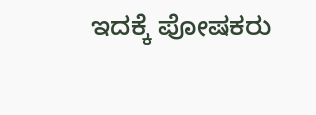ಇದಕ್ಕೆ ಪೋಷಕರು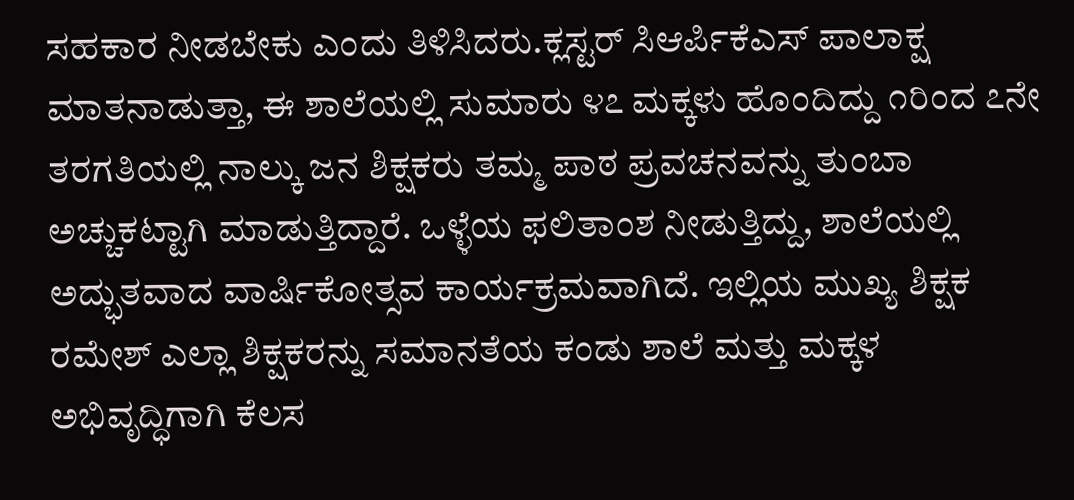ಸಹಕಾರ ನೀಡಬೇಕು ಎಂದು ತಿಳಿಸಿದರು.ಕ್ಲಸ್ಟರ್ ಸಿಆರ್ಪಿಕೆಎಸ್ ಪಾಲಾಕ್ಷ ಮಾತನಾಡುತ್ತಾ, ಈ ಶಾಲೆಯಲ್ಲಿ ಸುಮಾರು ೪೭ ಮಕ್ಕಳು ಹೊಂದಿದ್ದು ೧ರಿಂದ ೭ನೇ ತರಗತಿಯಲ್ಲಿ ನಾಲ್ಕು ಜನ ಶಿಕ್ಷಕರು ತಮ್ಮ ಪಾಠ ಪ್ರವಚನವನ್ನು ತುಂಬಾ ಅಚ್ಚುಕಟ್ಟಾಗಿ ಮಾಡುತ್ತಿದ್ದಾರೆ. ಒಳ್ಳೆಯ ಫಲಿತಾಂಶ ನೀಡುತ್ತಿದ್ದು, ಶಾಲೆಯಲ್ಲಿ ಅದ್ಭುತವಾದ ವಾರ್ಷಿಕೋತ್ಸವ ಕಾರ್ಯಕ್ರಮವಾಗಿದೆ. ಇಲ್ಲಿಯ ಮುಖ್ಯ ಶಿಕ್ಷಕ ರಮೇಶ್ ಎಲ್ಲಾ ಶಿಕ್ಷಕರನ್ನು ಸಮಾನತೆಯ ಕಂಡು ಶಾಲೆ ಮತ್ತು ಮಕ್ಕಳ ಅಭಿವೃದ್ಧಿಗಾಗಿ ಕೆಲಸ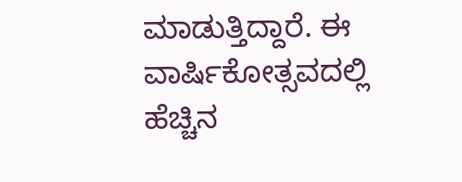ಮಾಡುತ್ತಿದ್ದಾರೆ. ಈ ವಾರ್ಷಿಕೋತ್ಸವದಲ್ಲಿ ಹೆಚ್ಚಿನ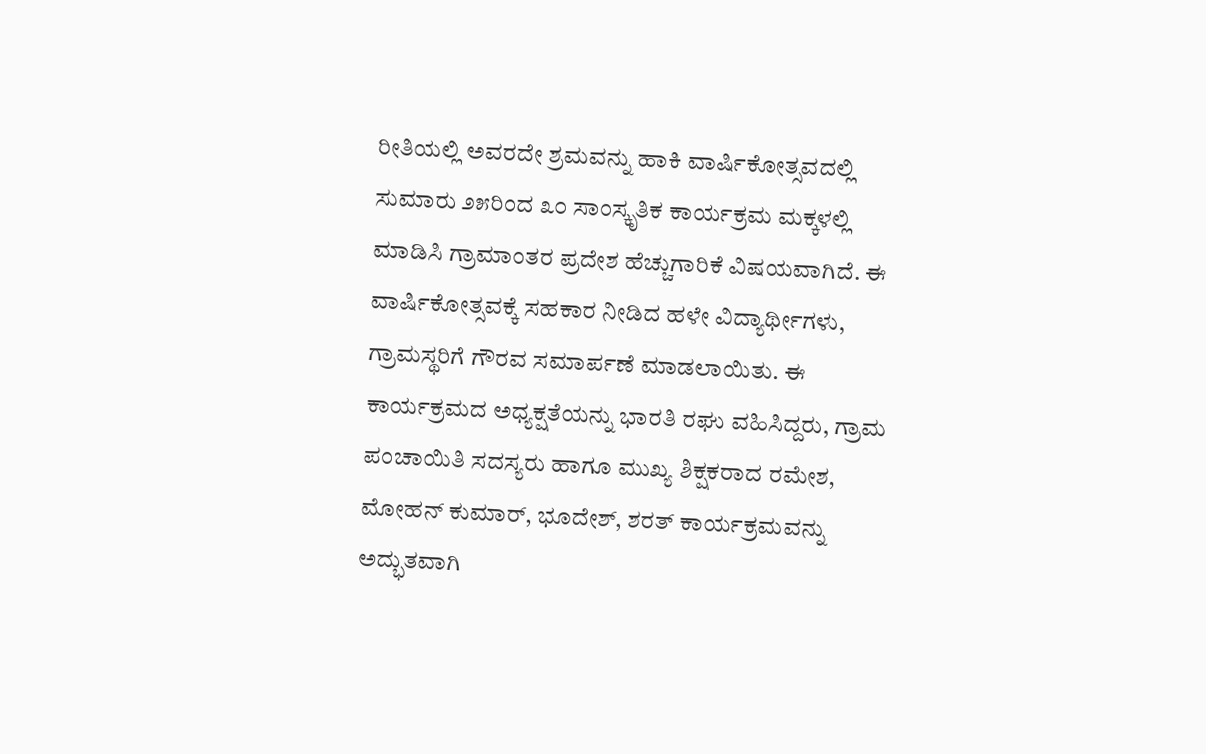ರೀತಿಯಲ್ಲಿ ಅವರದೇ ಶ್ರಮವನ್ನು ಹಾಕಿ ವಾರ್ಷಿಕೋತ್ಸವದಲ್ಲಿ ಸುಮಾರು ೨೫ರಿಂದ ೩೦ ಸಾಂಸ್ಕೃತಿಕ ಕಾರ್ಯಕ್ರಮ ಮಕ್ಕಳಲ್ಲಿ ಮಾಡಿಸಿ ಗ್ರಾಮಾಂತರ ಪ್ರದೇಶ ಹೆಚ್ಚುಗಾರಿಕೆ ವಿಷಯವಾಗಿದೆ. ಈ ವಾರ್ಷಿಕೋತ್ಸವಕ್ಕೆ ಸಹಕಾರ ನೀಡಿದ ಹಳೇ ವಿದ್ಯಾರ್ಥೀಗಳು, ಗ್ರಾಮಸ್ಥರಿಗೆ ಗೌರವ ಸಮಾರ್ಪಣೆ ಮಾಡಲಾಯಿತು. ಈ ಕಾರ್ಯಕ್ರಮದ ಅಧ್ಯಕ್ಷತೆಯನ್ನು ಭಾರತಿ ರಘು ವಹಿಸಿದ್ದರು, ಗ್ರಾಮ ಪಂಚಾಯಿತಿ ಸದಸ್ಯರು ಹಾಗೂ ಮುಖ್ಯ ಶಿಕ್ಷಕರಾದ ರಮೇಶ, ಮೋಹನ್ ಕುಮಾರ್, ಭೂದೇಶ್, ಶರತ್ ಕಾರ್ಯಕ್ರಮವನ್ನು ಅದ್ಭುತವಾಗಿ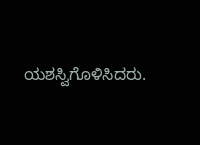ಯಶಸ್ವಿಗೊಳಿಸಿದರು.